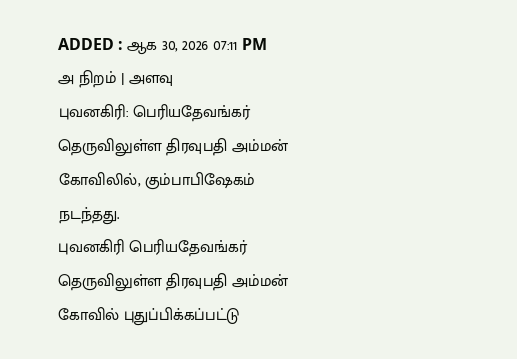ADDED : ஆக 30, 2026 07:11 PM
அ நிறம் | அளவு
புவனகிரி: பெரியதேவங்கர் தெருவிலுள்ள திரவுபதி அம்மன் கோவிலில், கும்பாபிஷேகம் நடந்தது.
புவனகிரி பெரியதேவங்கர் தெருவிலுள்ள திரவுபதி அம்மன் கோவில் புதுப்பிக்கப்பட்டு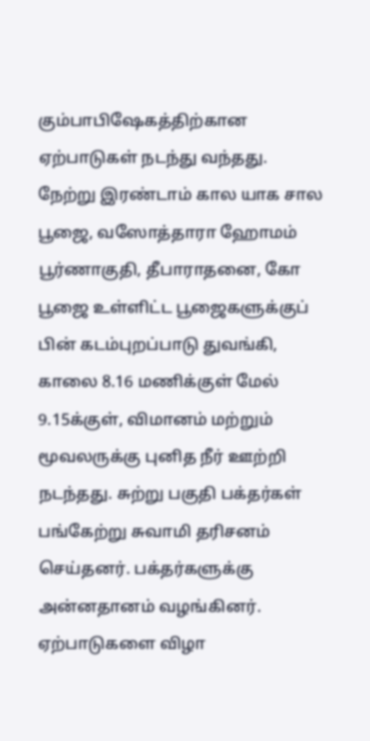கும்பாபிஷேகத்திற்கான ஏற்பாடுகள் நடந்து வந்தது. நேற்று இரண்டாம் கால யாக சால பூஜை, வஸோத்தாரா ஹோமம் பூர்ணாகுதி, தீபாராதனை, கோ பூஜை உள்ளிட்ட பூஜைகளுக்குப் பின் கடம்புறப்பாடு துவங்கி, காலை 8.16 மணிக்குள் மேல் 9.15க்குள், விமானம் மற்றும் மூவலருக்கு புனித நீர் ஊற்றி நடந்தது. சுற்று பகுதி பக்தர்கள் பங்கேற்று சுவாமி தரிசனம் செய்தனர். பக்தர்களுக்கு அன்னதானம் வழங்கினர். ஏற்பாடுகளை விழா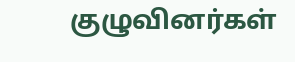குழுவினர்கள்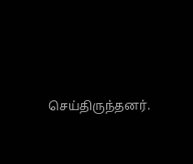செய்திருந்தனர்.